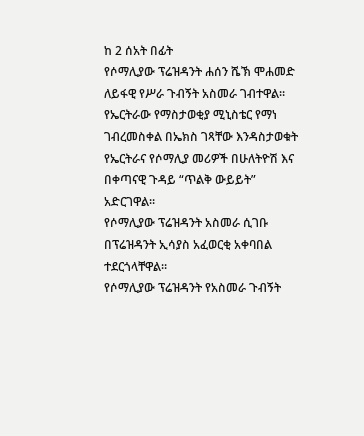ከ 2 ሰአት በፊት
የሶማሊያው ፕሬዝዳንት ሐሰን ሼኽ ሞሐመድ ለይፋዊ የሥራ ጉብኝት አስመራ ገብተዋል።
የኤርትራው የማስታወቂያ ሚኒስቴር የማነ ገብረመስቀል በኤክስ ገጻቸው እንዳስታወቁት የኤርትራና የሶማሊያ መሪዎች በሁለትዮሽ እና በቀጣናዊ ጉዳይ “ጥልቅ ውይይት” አድርገዋል።
የሶማሊያው ፕሬዝዳንት አስመራ ሲገቡ በፕሬዝዳንት ኢሳያስ አፈወርቂ አቀባበል ተደርጎላቸዋል።
የሶማሊያው ፕሬዝዳንት የአስመራ ጉብኝት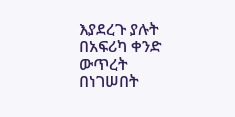እያደረጉ ያሉት በአፍሪካ ቀንድ ውጥረት በነገሠበት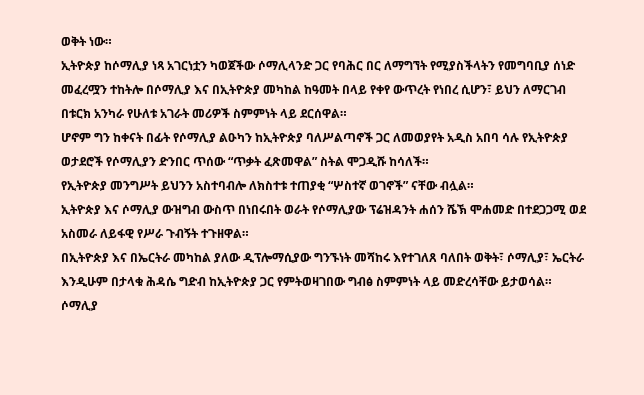ወቅት ነው።
ኢትዮጵያ ከሶማሊያ ነጻ አገርነቷን ካወጀችው ሶማሊላንድ ጋር የባሕር በር ለማግኘት የሚያስችላትን የመግባቢያ ሰነድ መፈረሟን ተከትሎ በሶማሊያ እና በኢትዮጵያ መካከል ከዓመት በላይ የቀየ ውጥረት የነበረ ሲሆን፣ ይህን ለማርገብ በቱርክ አንካራ የሁለቱ አገራት መሪዎች ስምምነት ላይ ደርሰዋል።
ሆኖም ግን ከቀናት በፊት የሶማሊያ ልዑካን ከኢትዮጵያ ባለሥልጣኖች ጋር ለመወያየት አዲስ አበባ ሳሉ የኢትዮጵያ ወታደሮች የሶማሊያን ድንበር ጥሰው “ጥቃት ፈጽመዋል” ስትል ሞጋዲሹ ከሳለች።
የኢትዮጵያ መንግሥት ይህንን አስተባብሎ ለክስተቱ ተጠያቂ “ሦስተኛ ወገኖች” ናቸው ብሏል።
ኢትዮጵያ እና ሶማሊያ ውዝግብ ውስጥ በነበሩበት ወራት የሶማሊያው ፕሬዝዳንት ሐሰን ሼኽ ሞሐመድ በተደጋጋሚ ወደ አስመራ ለይፋዊ የሥራ ጉብኝት ተጉዘዋል።
በኢትዮጵያ እና በኤርትራ መካከል ያለው ዲፕሎማሲያው ግንኙነት መሻከሩ እየተገለጸ ባለበት ወቅት፣ ሶማሊያ፣ ኤርትራ እንዲሁም በታላቁ ሕዳሴ ግድብ ከኢትዮጵያ ጋር የምትወዛገበው ግብፅ ስምምነት ላይ መድረሳቸው ይታወሳል።
ሶማሊያ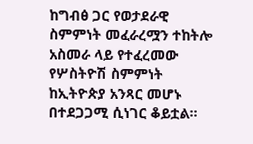ከግብፅ ጋር የወታደራዊ ስምምነት መፈራረሟን ተከትሎ አስመራ ላይ የተፈረመው የሦስትዮሽ ስምምነት ከኢትዮጵያ አንጻር መሆኑ በተደጋጋሚ ሲነገር ቆይቷል።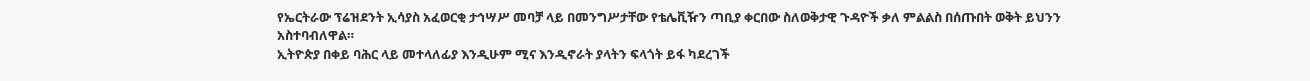የኤርትራው ፕሬዝደንት ኢሳያስ አፈወርቂ ታኅሣሥ መባቻ ላይ በመንግሥታቸው የቴሌቪዥን ጣቢያ ቀርበው ስለወቅታዊ ጉዳዮች ቃለ ምልልስ በሰጡበት ወቅት ይህንን አስተባብለዋል።
ኢትዮጵያ በቀይ ባሕር ላይ መተላለፊያ እንዲሁም ሚና እንዲኖራት ያላትን ፍላጎት ይፋ ካደረገች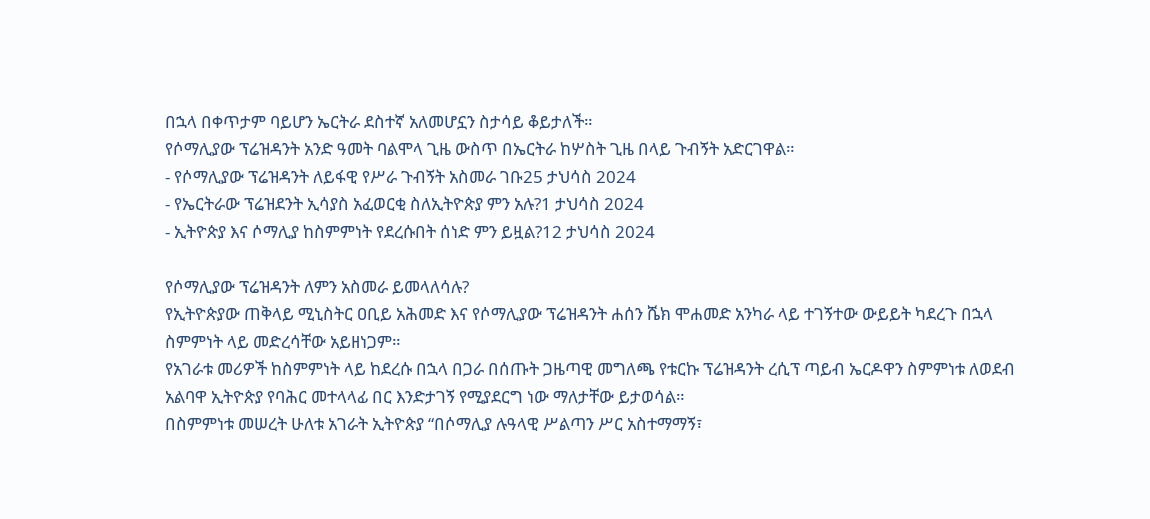በኋላ በቀጥታም ባይሆን ኤርትራ ደስተኛ አለመሆኗን ስታሳይ ቆይታለች።
የሶማሊያው ፕሬዝዳንት አንድ ዓመት ባልሞላ ጊዜ ውስጥ በኤርትራ ከሦስት ጊዜ በላይ ጉብኝት አድርገዋል።
- የሶማሊያው ፕሬዝዳንት ለይፋዊ የሥራ ጉብኝት አስመራ ገቡ25 ታህሳስ 2024
- የኤርትራው ፕሬዝደንት ኢሳያስ አፈወርቂ ስለኢትዮጵያ ምን አሉ?1 ታህሳስ 2024
- ኢትዮጵያ እና ሶማሊያ ከስምምነት የደረሱበት ሰነድ ምን ይዟል?12 ታህሳስ 2024

የሶማሊያው ፕሬዝዳንት ለምን አስመራ ይመላለሳሉ?
የኢትዮጵያው ጠቅላይ ሚኒስትር ዐቢይ አሕመድ እና የሶማሊያው ፕሬዝዳንት ሐሰን ሼክ ሞሐመድ አንካራ ላይ ተገኝተው ውይይት ካደረጉ በኋላ ስምምነት ላይ መድረሳቸው አይዘነጋም።
የአገራቱ መሪዎች ከስምምነት ላይ ከደረሱ በኋላ በጋራ በሰጡት ጋዜጣዊ መግለጫ የቱርኩ ፕሬዝዳንት ረሲፕ ጣይብ ኤርዶዋን ስምምነቱ ለወደብ አልባዋ ኢትዮጵያ የባሕር መተላላፊ በር እንድታገኝ የሚያደርግ ነው ማለታቸው ይታወሳል።
በስምምነቱ መሠረት ሁለቱ አገራት ኢትዮጵያ “በሶማሊያ ሉዓላዊ ሥልጣን ሥር አስተማማኝ፣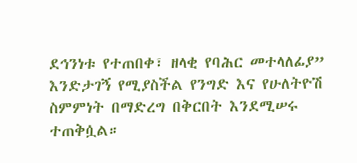ደኅንነቱ የተጠበቀ፣ ዘላቂ የባሕር መተላለፊያ” እንድታገኝ የሚያስችል የንግድ እና የሁለትዮሽ ስምምነት በማድረግ በቅርበት እንደሚሠሩ ተጠቅሷል።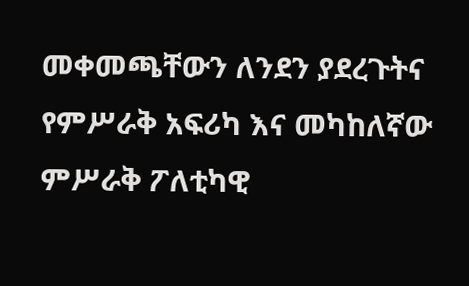መቀመጫቸውን ለንደን ያደረጉትና የምሥራቅ አፍሪካ እና መካከለኛው ምሥራቅ ፖለቲካዊ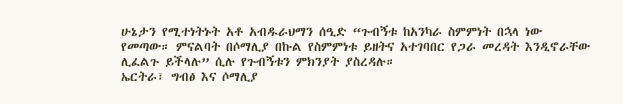ሁኔታን የሚተነትኑት አቶ አብዱራህማን ሰዒድ “ጉብኝቱ ከአንካራ ስምምነት በኋላ ነው የመጣው። ምናልባት በሶማሊያ በኩል የስምምነቱ ይዘትና አተገባበር የጋራ መረዳት እንዲኖራቸው ሊፈልጉ ይችላሉ” ሲሉ የጉብኝቱን ምክንያት ያስረዳሉ።
ኤርትራ፣ ግብፅ እና ሶማሊያ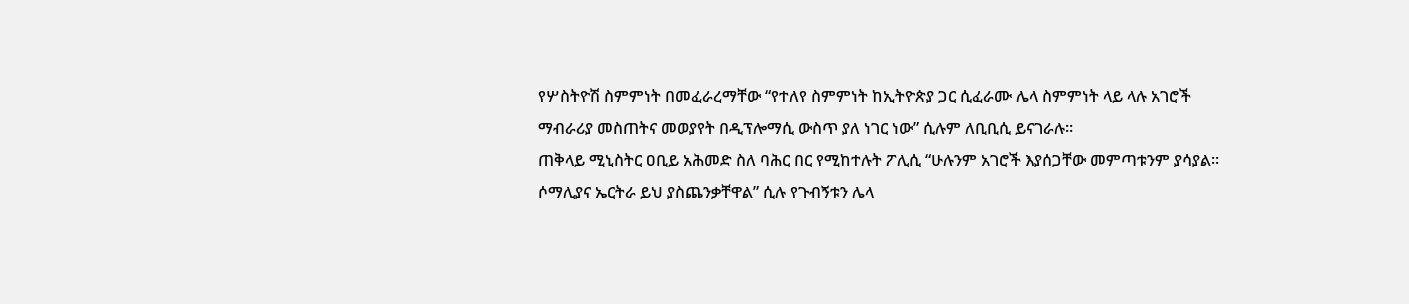የሦስትዮሽ ስምምነት በመፈራረማቸው “የተለየ ስምምነት ከኢትዮጵያ ጋር ሲፈራሙ ሌላ ስምምነት ላይ ላሉ አገሮች ማብራሪያ መስጠትና መወያየት በዲፕሎማሲ ውስጥ ያለ ነገር ነው” ሲሉም ለቢቢሲ ይናገራሉ።
ጠቅላይ ሚኒስትር ዐቢይ አሕመድ ስለ ባሕር በር የሚከተሉት ፖሊሲ “ሁሉንም አገሮች እያሰጋቸው መምጣቱንም ያሳያል። ሶማሊያና ኤርትራ ይህ ያስጨንቃቸዋል” ሲሉ የጉብኝቱን ሌላ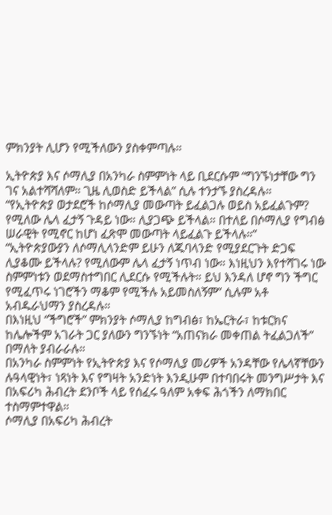ምክንያት ሊሆን የሚችለውን ያስቀምጣሉ።

ኢትዮጵያ እና ሶማሊያ በአንካራ ስምምነት ላይ ቢደርሱም “ግንኙነታቸው ግን ገና አልተሻሻለም። ጊዜ ሊወስድ ይችላል” ሲሉ ተንታኙ ያስረዳሉ።
“የኢትዮጵያ ወታደሮች ከሶማሊያ መውጣት ይፈልጋሉ ወይስ አይፈልጉም? የሚለው ሌላ ፈታኝ ጉዳይ ነው። ሊያጋጭ ይችላል። በተለይ በሶማሊያ የግብፅ ሠራዊት የሚኖር ከሆነ ፈጽሞ መውጣት ላይፈልጉ ይችላሉ።”
“ኢትዮጵያውያን ለሶማሊላንድም ይሁን ለጁባላንድ የሚያደርጉት ድጋፍ ሊያቆሙ ይችላሉ? የሚለውም ሌላ ፈታኝ ነጥብ ነው። እነዚህን እየተሻገሩ ነው ስምምነቱን ወደማስተግበር ሊደርሱ የሚችሉት። ይህ እንዳለ ሆኖ ግን ችግር የሚፈጥሩ ነገሮችን ማቆም የሚችሉ አይመስለኝም” ሲሉም አቶ አብዱራህማን ያስረዳሉ።
በእነዚህ “ችግሮች” ምክንያት ሶማሊያ ከግብፅ፣ ከኤርትራ፣ ከቱርክና ከሌሎችም አገራት ጋር ያለውን ግንኙነት “አጠናክራ መቀጠል ትፈልጋለች” በማለት ያብራራሉ።
በአንካራ ስምምነት የኢትዮጵያ እና የሶማሊያ መሪዎች አንዳቸው የሌላኛቸውን ሉዓላዊነት፣ ነጻነት እና የግዛት አንድነት እንዲሁም በተባበሩት መንግሥታት እና በአፍሪካ ሕብረት ደንቦች ላይ የሰፈሩ ዓለም አቀፍ ሕጎችን ለማክበር ተስማምተዋል።
ሶማሊያ በአፍሪካ ሕብረት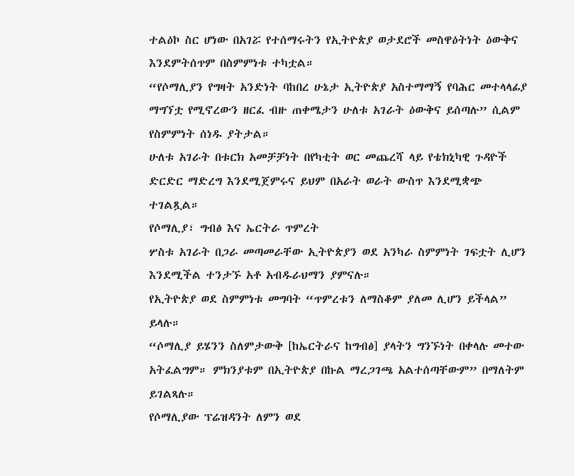ተልዕኮ ስር ሆነው በአገሯ የተሰማሩትን የኢትዮጵያ ወታደሮች መስዋዕትነት ዕውቅና እንደምትሰጥም በስምምነቱ ተካቷል።
“የሶማሊያን የግዛት አንድነት ባከበረ ሁኔታ ኢትዮጵያ አስተማማኝ የባሕር መተላላፊያ ማግኘቷ የሚኖረውን ዘርፈ ብዙ ጠቀሜታን ሁለቱ አገራት ዕውቅና ይሰጣሉ” ሲልም የስምምነት ሰነዱ ያትታል።
ሁለቱ አገራት በቱርክ አመቻቻነት በየካቲት ወር መጨረሻ ላይ የቴክኒካዊ ጉዳዮች ድርድር ማድረግ እንደሚጀምሩና ይህም በአራት ወራት ውስጥ እንደሚቋጭ ተገልጿል።
የሶማሊያ፣ ግብፅ እና ኤርትራ ጥምረት
ሦስቱ አገራት በጋራ መጣመራቸው ኢትዮጵያን ወደ አንካራ ስምምነት ገፍቷት ሊሆን እንደሚችል ተንታኙ አቶ አብዱራህማን ያምናሉ።
የኢትዮጵያ ወደ ስምምነቱ መግባት “ጥምረቱን ለማስቆም ያለመ ሊሆን ይችላል” ይላሉ።
“ሶማሊያ ይሄንን ስለምታውቅ [ከኤርትራና ከግብፅ] ያላትን ግንኙነት በቀላሉ መተው አትፈልግም። ምክንያቱም በኢትዮጵያ በኩል ማረጋገጫ አልተሰጣቸውም” በማለትም ይገልጻሉ።
የሶማሊያው ፕሬዝዳንት ለምን ወደ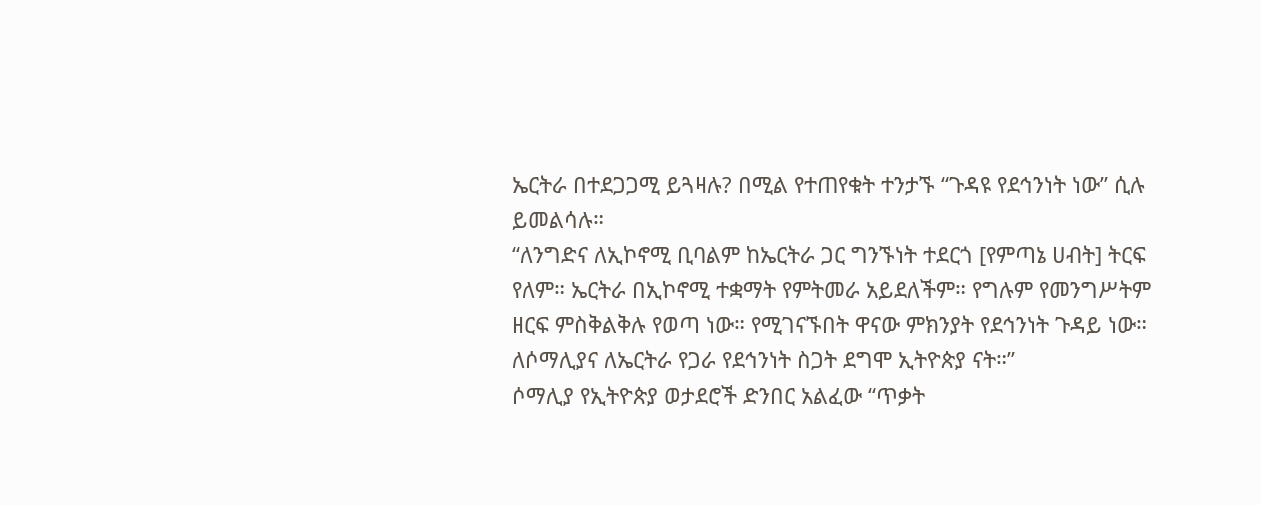ኤርትራ በተደጋጋሚ ይጓዛሉ? በሚል የተጠየቁት ተንታኙ “ጉዳዩ የደኅንነት ነው” ሲሉ ይመልሳሉ።
“ለንግድና ለኢኮኖሚ ቢባልም ከኤርትራ ጋር ግንኙነት ተደርጎ [የምጣኔ ሀብት] ትርፍ የለም። ኤርትራ በኢኮኖሚ ተቋማት የምትመራ አይደለችም። የግሉም የመንግሥትም ዘርፍ ምስቅልቅሉ የወጣ ነው። የሚገናኙበት ዋናው ምክንያት የደኅንነት ጉዳይ ነው። ለሶማሊያና ለኤርትራ የጋራ የደኅንነት ስጋት ደግሞ ኢትዮጵያ ናት።”
ሶማሊያ የኢትዮጵያ ወታደሮች ድንበር አልፈው “ጥቃት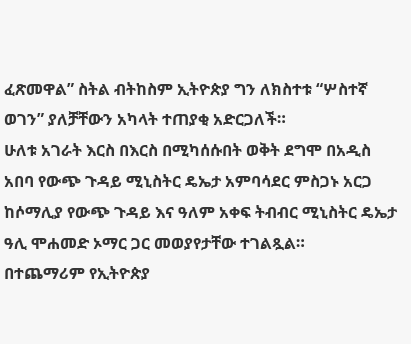ፈጽመዋል” ስትል ብትከስም ኢትዮጵያ ግን ለክስተቱ “ሦስተኛ ወገን” ያለቻቸውን አካላት ተጠያቂ አድርጋለች።
ሁለቱ አገራት እርስ በእርስ በሚካሰሱበት ወቅት ደግሞ በአዲስ አበባ የውጭ ጉዳይ ሚኒስትር ዴኤታ አምባሳደር ምስጋኑ አርጋ ከሶማሊያ የውጭ ጉዳይ እና ዓለም አቀፍ ትብብር ሚኒስትር ዴኤታ ዓሊ ሞሐመድ ኦማር ጋር መወያየታቸው ተገልጿል።
በተጨማሪም የኢትዮጵያ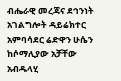ብሔራዊ መረጃና ደኅንነት አገልግሎት ዳይሬክተር አምባሳደር ሬድዋን ሁሴን ከሶማሊያው አቻቸው አብዱላሂ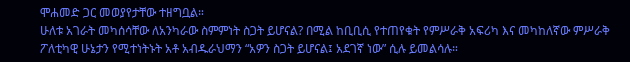ሞሐመድ ጋር መወያየታቸው ተዘግቧል።
ሁለቱ አገራት መካሰሳቸው ለአንካራው ስምምነት ስጋት ይሆናል? በሚል ከቢቢሲ የተጠየቁት የምሥራቅ አፍሪካ እና መካከለኛው ምሥራቅ ፖለቲካዊ ሁኔታን የሚተነትኑት አቶ አብዱራህማን “አዎን ስጋት ይሆናል፤ አደገኛ ነው” ሲሉ ይመልሳሉ።